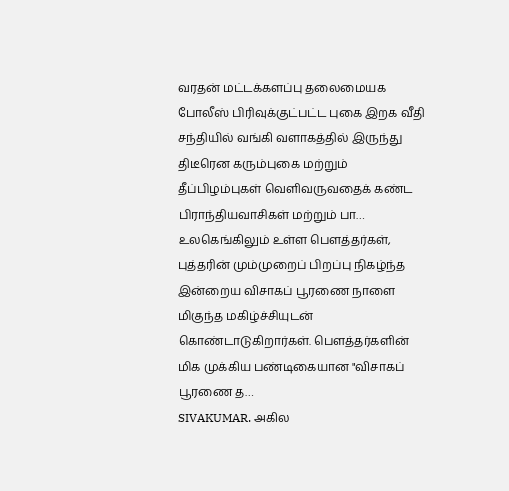வரதன் மட்டக்களப்பு தலைமையக போலீஸ் பிரிவுக்குட்பட்ட புகை இறக வீதி சந்தியில் வங்கி வளாகத்தில் இருந்து திடீரென கரும்புகை மற்றும் தீப்பிழம்புகள் வெளிவருவதைக் கண்ட பிராந்தியவாசிகள் மற்றும் பா…
உலகெங்கிலும் உள்ள பௌத்தர்கள், புத்தரின் மும்முறைப் பிறப்பு நிகழ்ந்த இன்றைய விசாகப் பூரணை நாளை மிகுந்த மகிழ்ச்சியுடன் கொண்டாடுகிறார்கள். பௌத்தர்களின் மிக முக்கிய பண்டிகையான "விசாகப் பூரணை த…
SIVAKUMAR. அகில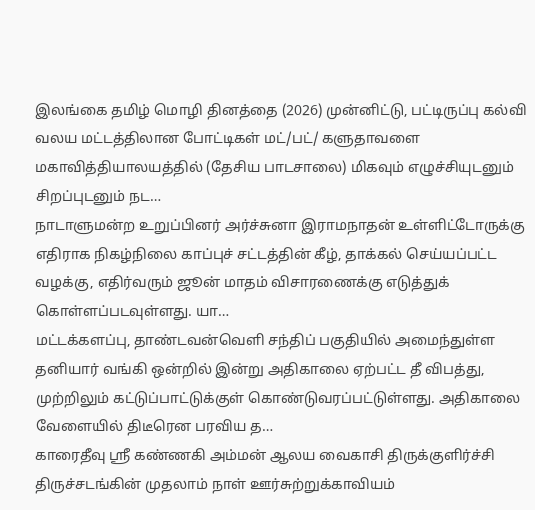இலங்கை தமிழ் மொழி தினத்தை (2026) முன்னிட்டு, பட்டிருப்பு கல்வி வலய மட்டத்திலான போட்டிகள் மட்/பட்/ களுதாவளை மகாவித்தியாலயத்தில் (தேசிய பாடசாலை) மிகவும் எழுச்சியுடனும் சிறப்புடனும் நட…
நாடாளுமன்ற உறுப்பினர் அர்ச்சுனா இராமநாதன் உள்ளிட்டோருக்கு எதிராக நிகழ்நிலை காப்புச் சட்டத்தின் கீழ், தாக்கல் செய்யப்பட்ட வழக்கு, எதிர்வரும் ஜூன் மாதம் விசாரணைக்கு எடுத்துக் கொள்ளப்படவுள்ளது. யா…
மட்டக்களப்பு, தாண்டவன்வெளி சந்திப் பகுதியில் அமைந்துள்ள தனியார் வங்கி ஒன்றில் இன்று அதிகாலை ஏற்பட்ட தீ விபத்து, முற்றிலும் கட்டுப்பாட்டுக்குள் கொண்டுவரப்பட்டுள்ளது. அதிகாலை வேளையில் திடீரென பரவிய த…
காரைதீவு ஶ்ரீ கண்ணகி அம்மன் ஆலய வைகாசி திருக்குளிர்ச்சி திருச்சடங்கின் முதலாம் நாள் ஊர்சுற்றுக்காவியம்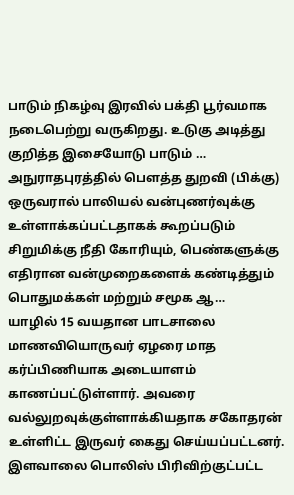பாடும் நிகழ்வு இரவில் பக்தி பூர்வமாக நடைபெற்று வருகிறது. உடுகு அடித்து குறித்த இசையோடு பாடும் …
அநுராதபுரத்தில் பௌத்த துறவி (பிக்கு) ஒருவரால் பாலியல் வன்புணர்வுக்கு உள்ளாக்கப்பட்டதாகக் கூறப்படும் சிறுமிக்கு நீதி கோரியும், பெண்களுக்கு எதிரான வன்முறைகளைக் கண்டித்தும் பொதுமக்கள் மற்றும் சமூக ஆ…
யாழில் 15 வயதான பாடசாலை மாணவியொருவர் ஏழரை மாத கர்ப்பிணியாக அடையாளம் காணப்பட்டுள்ளார். அவரை வல்லுறவுக்குள்ளாக்கியதாக சகோதரன் உள்ளிட்ட இருவர் கைது செய்யப்பட்டனர். இளவாலை பொலிஸ் பிரிவிற்குட்பட்ட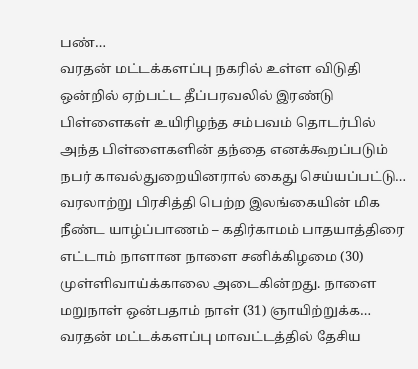பண்…
வரதன் மட்டக்களப்பு நகரில் உள்ள விடுதி ஒன்றில் ஏற்பட்ட தீப்பரவலில் இரண்டு பிள்ளைகள் உயிரிழந்த சம்பவம் தொடர்பில் அந்த பிள்ளைகளின் தந்தை எனக்கூறப்படும் நபர் காவல்துறையினரால் கைது செய்யப்பட்டு…
வரலாற்று பிரசித்தி பெற்ற இலங்கையின் மிக நீண்ட யாழ்ப்பாணம் – கதிர்காமம் பாதயாத்திரை எட்டாம் நாளான நாளை சனிக்கிழமை (30) முள்ளிவாய்க்காலை அடைகின்றது. நாளை மறுநாள் ஒன்பதாம் நாள் (31) ஞாயிற்றுக்க…
வரதன் மட்டக்களப்பு மாவட்டத்தில் தேசிய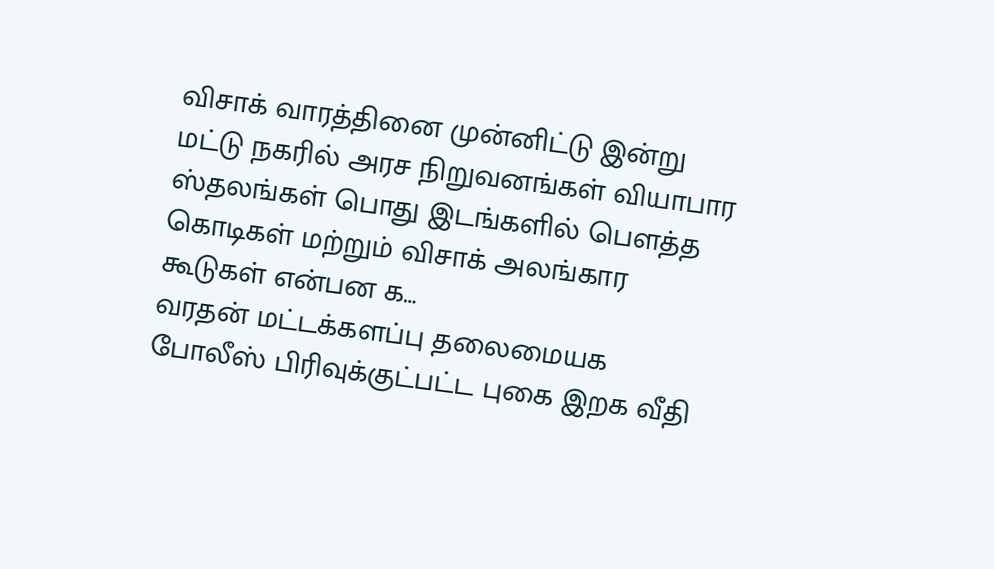விசாக் வாரத்தினை முன்னிட்டு இன்று மட்டு நகரில் அரச நிறுவனங்கள் வியாபார ஸ்தலங்கள் பொது இடங்களில் பௌத்த கொடிகள் மற்றும் விசாக் அலங்கார கூடுகள் என்பன க…
வரதன் மட்டக்களப்பு தலைமையக போலீஸ் பிரிவுக்குட்பட்ட புகை இறக வீதி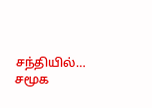சந்தியில்…
சமூக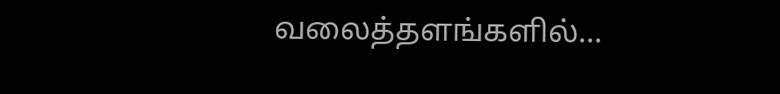வலைத்தளங்களில்...